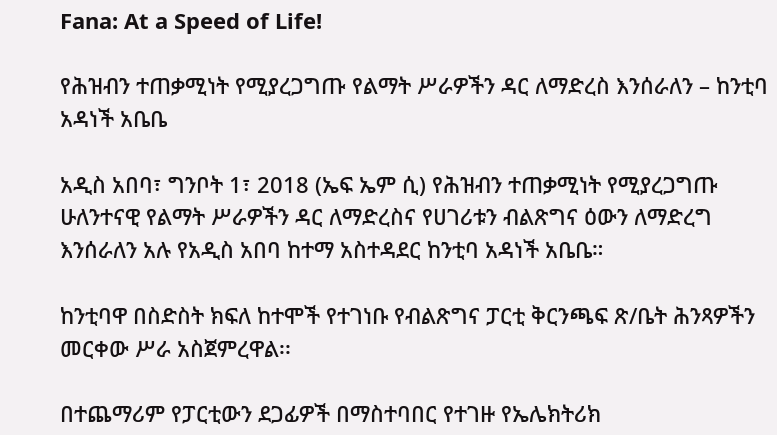Fana: At a Speed of Life!

የሕዝብን ተጠቃሚነት የሚያረጋግጡ የልማት ሥራዎችን ዳር ለማድረስ እንሰራለን – ከንቲባ አዳነች አቤቤ

አዲስ አበባ፣ ግንቦት 1፣ 2018 (ኤፍ ኤም ሲ) የሕዝብን ተጠቃሚነት የሚያረጋግጡ ሁለንተናዊ የልማት ሥራዎችን ዳር ለማድረስና የሀገሪቱን ብልጽግና ዕውን ለማድረግ እንሰራለን አሉ የአዲስ አበባ ከተማ አስተዳደር ከንቲባ አዳነች አቤቤ።

ከንቲባዋ በስድስት ክፍለ ከተሞች የተገነቡ የብልጽግና ፓርቲ ቅርንጫፍ ጽ/ቤት ሕንጻዎችን መርቀው ሥራ አስጀምረዋል፡፡

በተጨማሪም የፓርቲውን ደጋፊዎች በማስተባበር የተገዙ የኤሌክትሪክ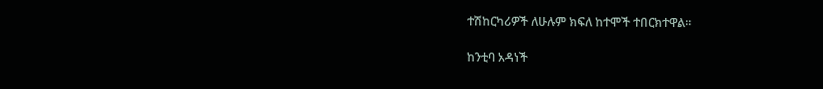ተሽከርካሪዎች ለሁሉም ክፍለ ከተሞች ተበርክተዋል።

ከንቲባ አዳነች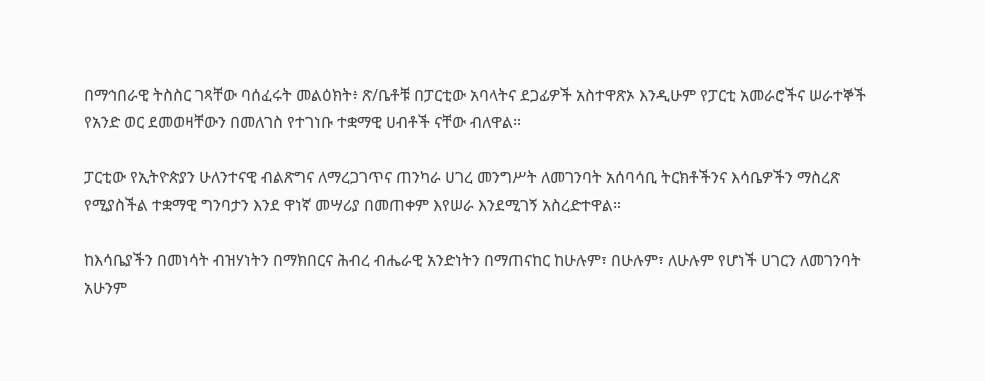በማኅበራዊ ትስስር ገጻቸው ባሰፈሩት መልዕክት፥ ጽ/ቤቶቹ በፓርቲው አባላትና ደጋፊዎች አስተዋጽኦ እንዲሁም የፓርቲ አመራሮችና ሠራተኞች የአንድ ወር ደመወዛቸውን በመለገስ የተገነቡ ተቋማዊ ሀብቶች ናቸው ብለዋል።

ፓርቲው የኢትዮጵያን ሁለንተናዊ ብልጽግና ለማረጋገጥና ጠንካራ ሀገረ መንግሥት ለመገንባት አሰባሳቢ ትርክቶችንና እሳቤዎችን ማስረጽ የሚያስችል ተቋማዊ ግንባታን እንደ ዋነኛ መሣሪያ በመጠቀም እየሠራ እንደሚገኝ አስረድተዋል።

ከእሳቤያችን በመነሳት ብዝሃነትን በማክበርና ሕብረ ብሔራዊ አንድነትን በማጠናከር ከሁሉም፣ በሁሉም፣ ለሁሉም የሆነች ሀገርን ለመገንባት አሁንም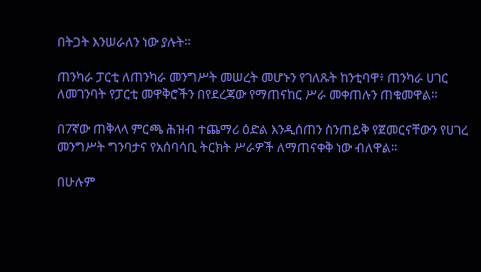በትጋት እንሠራለን ነው ያሉት።

ጠንካራ ፓርቲ ለጠንካራ መንግሥት መሠረት መሆኑን የገለጹት ከንቲባዋ፥ ጠንካራ ሀገር ለመገንባት የፓርቲ መዋቅሮችን በየደረጃው የማጠናከር ሥራ መቀጠሉን ጠቁመዋል።

በ7ኛው ጠቅላላ ምርጫ ሕዝብ ተጨማሪ ዕድል እንዲሰጠን ስንጠይቅ የጀመርናቸውን የሀገረ መንግሥት ግንባታና የአሰባሳቢ ትርክት ሥራዎች ለማጠናቀቅ ነው ብለዋል፡፡

በሁሉም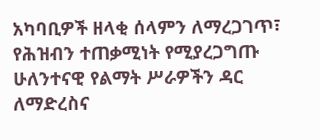አካባቢዎች ዘላቂ ሰላምን ለማረጋገጥ፣ የሕዝብን ተጠቃሚነት የሚያረጋግጡ ሁለንተናዊ የልማት ሥራዎችን ዳር ለማድረስና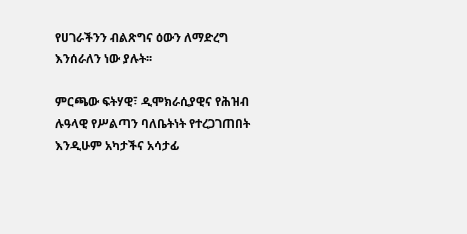የሀገራችንን ብልጽግና ዕውን ለማድረግ እንሰራለን ነው ያሉት፡፡

ምርጫው ፍትሃዊ፣ ዲሞክራሲያዊና የሕዝብ ሉዓላዊ የሥልጣን ባለቤትነት የተረጋገጠበት እንዲሁም አካታችና አሳታፊ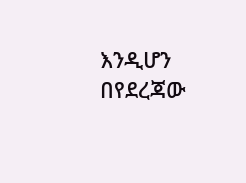እንዲሆን በየደረጃው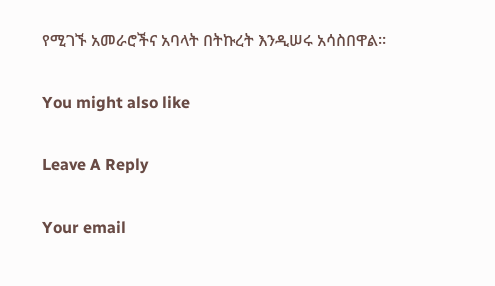የሚገኙ አመራሮችና አባላት በትኩረት እንዲሠሩ አሳስበዋል።

You might also like

Leave A Reply

Your email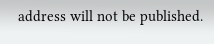address will not be published.